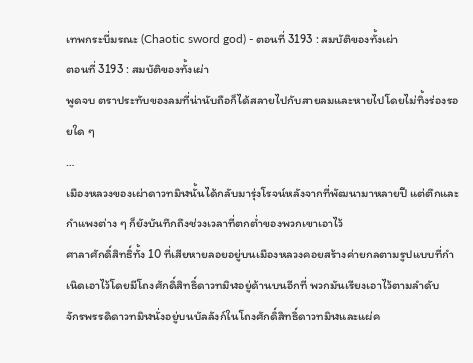เทพกระบี่มรณะ (Chaotic sword god) - ตอนที่ 3193 : สมบัติของทั้งเผ่า
ตอนที่ 3193 : สมบัติของทั้งเผ่า
พูดจบ ตราประทับของลมที่น่านับถือก็ได้สลายไปกับสายลมและหายไปโดยไม่ทิ้งร่องรอยใด ๆ
…
เมืองหลวงของเผ่าดาวทมิฬนั้นได้กลับมารุ่งโรจน์หลังจากที่พัฒนามาหลายปี แต่ตึกและกำแพงต่าง ๆ ก็ยังบันทึกถึงช่วงเวลาที่ตกต่ำของพวกเขาเอาไว้
ศาลาศักดิ์สิทธิ์ทั้ง 10 ที่เสียหายลอยอยู่บนเมืองหลวงคอยสร้างค่ายกลตามรูปแบบที่กำเนิดเอาไว้โดยมีโถงศักดิ์สิทธิ์ดาวทมิฬอยู่ด้านบนอีกที่ พวกมันเรียงเอาไว้ตามลำดับ
จักรพรรดิดาวทมิฬนั่งอยู่บนบัลลังก์ในโถงศักดิ์สิทธิ์ดาวทมิฬและแผ่ค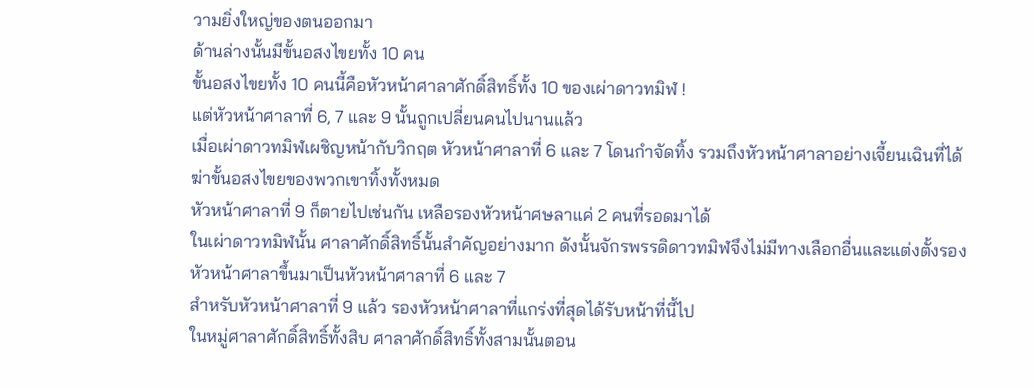วามยิ่งใหญ่ของตนออกมา
ด้านล่างนั้นมีขั้นอสงไขยทั้ง 10 คน
ขั้นอสงไขยทั้ง 10 คนนี้คือหัวหน้าศาลาศักดิ์สิทธิ์ทั้ง 10 ของเผ่าดาวทมิฬ !
แต่หัวหน้าศาลาที่ 6, 7 และ 9 นั้นถูกเปลี่ยนคนไปนานแล้ว
เมื่อเผ่าดาวทมิฬเผชิญหน้ากับวิกฤต หัวหน้าศาลาที่ 6 และ 7 โดนกำจัดทิ้ง รวมถึงหัวหน้าศาลาอย่างเจี้ยนเฉินที่ได้ฆ่าขั้นอสงไขยของพวกเขาทิ้งทั้งหมด
หัวหน้าศาลาที่ 9 ก็ตายไปเช่นกัน เหลือรองหัวหน้าศษลาแค่ 2 คนที่รอดมาได้
ในเผ่าดาวทมิฬนั้น ศาลาศักดิ์สิทธิ์นั้นสำคัญอย่างมาก ดังนั้นจักรพรรดิดาวทมิฬจึงไม่มีทางเลือกอื่นและแต่งตั้งรองหัวหน้าศาลาขึ้นมาเป็นหัวหน้าศาลาที่ 6 และ 7
สำหรับหัวหน้าศาลาที่ 9 แล้ว รองหัวหน้าศาลาที่แกร่งที่สุดได้รับหน้าที่นี้ไป
ในหมู่ศาลาศักดิ์สิทธิ์ทั้งสิบ ศาลาศักดิ์สิทธิ์ทั้งสามนั้นตอน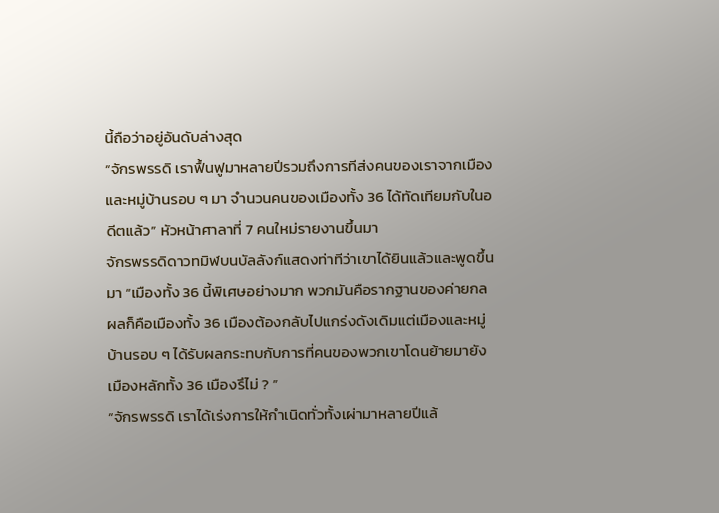นี้ถือว่าอยู่อันดับล่างสุด
“จักรพรรดิ เราฟื้นฟูมาหลายปีรวมถึงการทีส่งคนของเราจากเมืองและหมู่บ้านรอบ ๆ มา จำนวนคนของเมืองทั้ง 36 ได้ทัดเทียมกับในอดีตแล้ว” หัวหน้าศาลาที่ 7 คนใหม่รายงานขึ้นมา
จักรพรรดิดาวทมิฬบนบัลลังก์แสดงท่าทีว่าเขาได้ยินแล้วและพูดขึ้นมา “เมืองทั้ง 36 นี้พิเศษอย่างมาก พวกมันคือรากฐานของค่ายกล ผลก็คือเมืองทั้ง 36 เมืองต้องกลับไปแกร่งดังเดิมแต่เมืองและหมู่บ้านรอบ ๆ ได้รับผลกระทบกับการที่คนของพวกเขาโดนย้ายมายังเมืองหลักทั้ง 36 เมืองรึไม่ ? ”
“จักรพรรดิ เราได้เร่งการให้กำเนิดทั่วทั้งเผ่ามาหลายปีแล้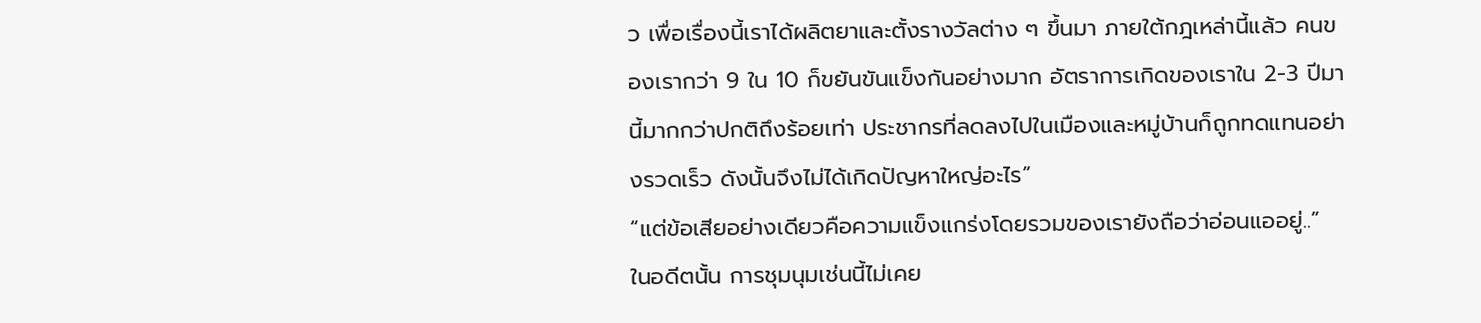ว เพื่อเรื่องนี้เราได้ผลิตยาและตั้งรางวัลต่าง ๆ ขึ้นมา ภายใต้กฎเหล่านี้แล้ว คนของเรากว่า 9 ใน 10 ก็ขยันขันแข็งกันอย่างมาก อัตราการเกิดของเราใน 2-3 ปีมานี้มากกว่าปกติถึงร้อยเท่า ประชากรที่ลดลงไปในเมืองและหมู่บ้านก็ถูกทดแทนอย่างรวดเร็ว ดังนั้นจึงไม่ได้เกิดปัญหาใหญ่อะไร”
“แต่ข้อเสียอย่างเดียวคือความแข็งแกร่งโดยรวมของเรายังถือว่าอ่อนแออยู่..”
ในอดีตนั้น การชุมนุมเช่นนี้ไม่เคย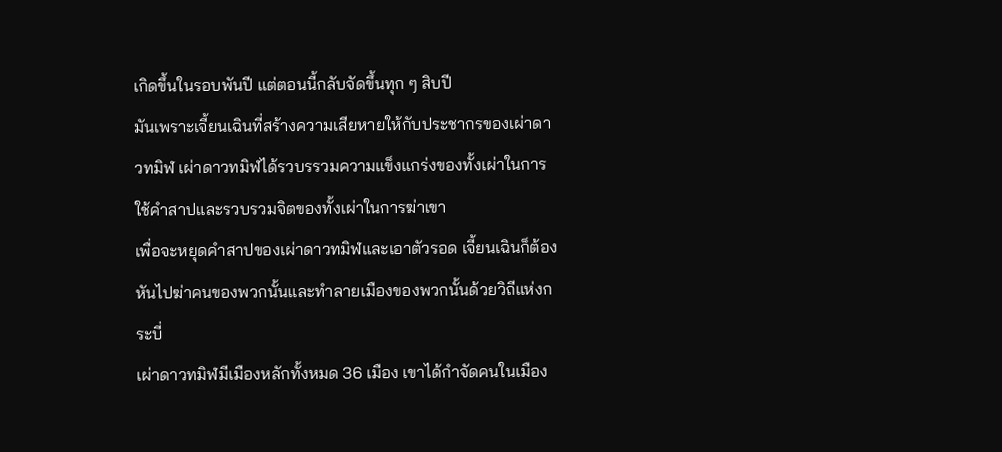เกิดขึ้นในรอบพันปี แต่ตอนนี้กลับจัดขึ้นทุก ๆ สิบปี
มันเพราะเจี้ยนเฉินที่สร้างความเสียหายให้กับประชากรของเผ่าดาวทมิฬ เผ่าดาวทมิฬได้รวบรรวมความแข็งแกร่งของทั้งเผ่าในการใช้คำสาปและรวบรวมจิตของทั้งเผ่าในการฆ่าเขา
เพื่อจะหยุดคำสาปของเผ่าดาวทมิฬและเอาตัวรอด เจี้ยนเฉินก็ต้องหันไปฆ่าคนของพวกนั้นและทำลายเมืองของพวกนั้นด้วยวิถีแห่งกระบี่
เผ่าดาวทมิฬมีเมืองหลักทั้งหมด 36 เมือง เขาได้กำจัดคนในเมือง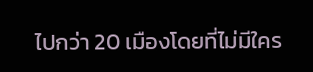ไปกว่า 20 เมืองโดยที่ไม่มีใคร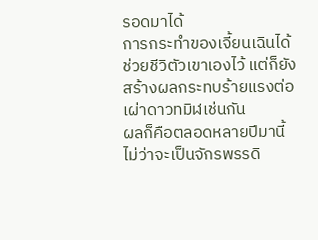รอดมาได้
การกระทำของเจี้ยนเฉินได้ช่วยชีวิตัวเขาเองไว้ แต่ก็ยังสร้างผลกระทบร้ายแรงต่อเผ่าดาวทมิฬเช่นกัน
ผลก็คือตลอดหลายปีมานี้ไม่ว่าจะเป็นจักรพรรดิ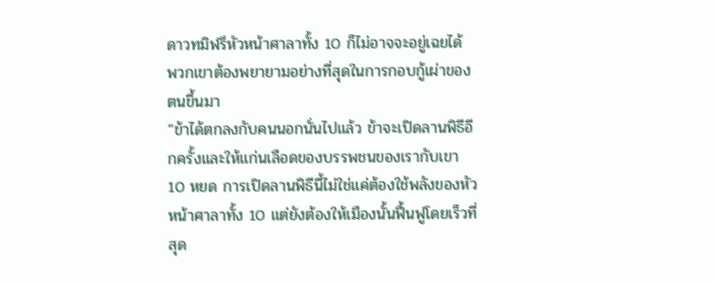ดาวทมิฬรึหัวหน้าศาลาทั้ง 10 ก็ไม่อาจจะอยู่เฉยได้ พวกเขาต้องพยายามอย่างที่สุดในการกอบกู้เผ่าของตนขึ้นมา
“ข้าได้ตกลงกับคนนอกนั่นไปแล้ว ข้าจะเปิดลานพิธีอีกครั้งและให้แก่นเลือดของบรรพชนของเรากับเขา 10 หยด การเปิดลานพิธีนี้ไม่ใช่แค่ต้องใช้พลังของหัวหน้าศาลาทั้ง 10 แต่ยังต้องให้เมืองนั้นฟื้นฟูโดยเร็วที่สุด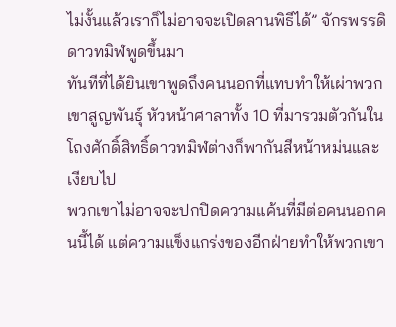ไม่งั้นแล้วเราก็ไม่อาจจะเปิดลานพิธีได้” จักรพรรดิดาวทมิฬพูดขึ้นมา
ทันทีที่ได้ยินเขาพูดถึงคนนอกที่แทบทำให้เผ่าพวกเขาสูญพันธุ์ หัวหน้าศาลาทั้ง 10 ที่มารวมตัวกันในโถงศักดิ์สิทธิ์ดาวทมิฬต่างก็พากันสีหน้าหม่นและเงียบไป
พวกเขาไม่อาจจะปกปิดความแค้นที่มีต่อคนนอกคนนี้ได้ แต่ความแข็งแกร่งของอีกฝ่ายทำให้พวกเขา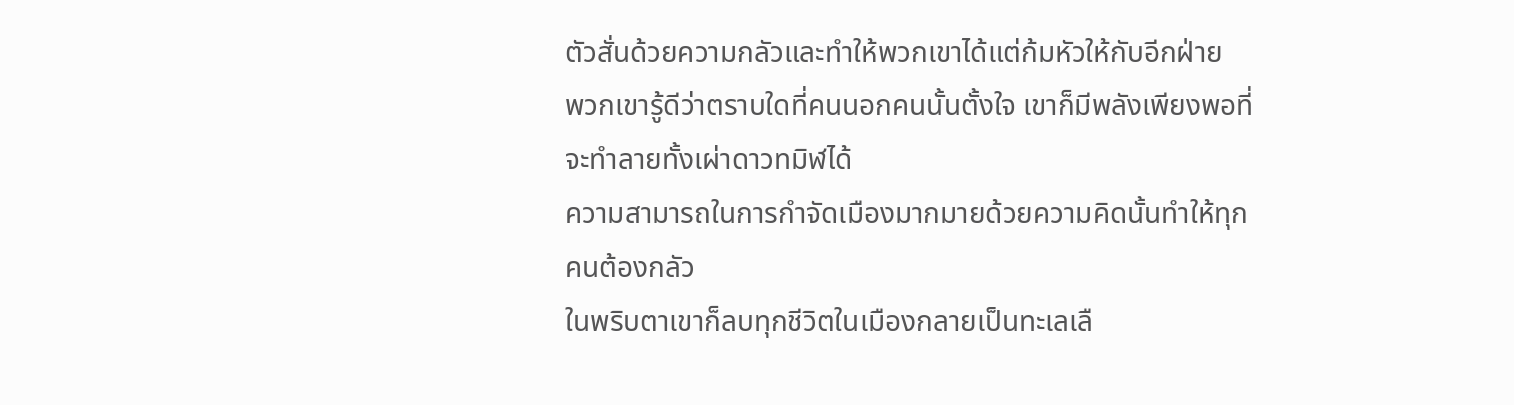ตัวสั่นด้วยความกลัวและทำให้พวกเขาได้แต่ก้มหัวให้กับอีกฝ่าย
พวกเขารู้ดีว่าตราบใดที่คนนอกคนนั้นตั้งใจ เขาก็มีพลังเพียงพอที่จะทำลายทั้งเผ่าดาวทมิฬได้
ความสามารถในการกำจัดเมืองมากมายด้วยความคิดนั้นทำให้ทุกคนต้องกลัว
ในพริบตาเขาก็ลบทุกชีวิตในเมืองกลายเป็นทะเลเลื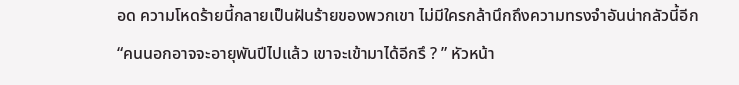อด ความโหดร้ายนี้กลายเป็นฝันร้ายของพวกเขา ไม่มีใครกล้านึกถึงความทรงจำอันน่ากลัวนี้อีก
“คนนอกอาจจะอายุพันปีไปแล้ว เขาจะเข้ามาได้อีกรึ ? ” หัวหน้า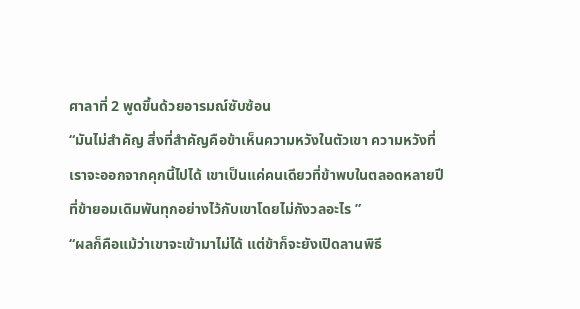ศาลาที่ 2 พูดขึ้นด้วยอารมณ์ซับซ้อน
“มันไม่สำคัญ สิ่งที่สำคัญคือข้าเห็นความหวังในตัวเขา ความหวังที่เราจะออกจากคุกนี้ไปได้ เขาเป็นแค่คนเดียวที่ข้าพบในตลอดหลายปีที่ข้ายอมเดิมพันทุกอย่างไว้กับเขาโดยไม่กังวลอะไร ”
“ผลก็คือแม้ว่าเขาจะเข้ามาไม่ได้ แต่ข้าก็จะยังเปิดลานพิธี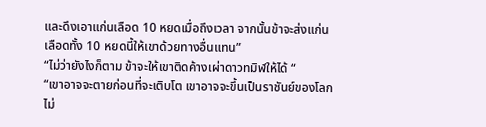และดึงเอาแก่นเลือด 10 หยดเมื่อถึงเวลา จากนั้นข้าจะส่งแก่นเลือดทั้ง 10 หยดนี้ให้เขาด้วยทางอื่นแทน”
“ไม่ว่ายังไงก็ตาม ข้าจะให้เขาติดค้างเผ่าดาวทมิฬให้ได้ “
“เขาอาจจะตายก่อนที่จะเติบโต เขาอาจจะขึ้นเป็นราชันย์ของโลกไม่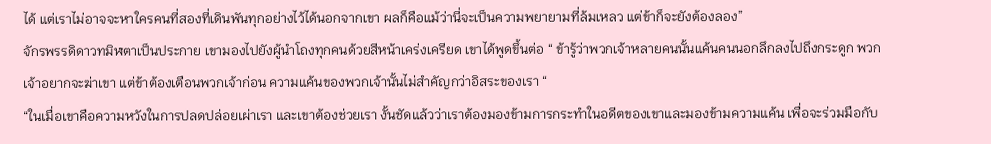ได้ แต่เราไม่อาจจะหาใครคนที่สองที่เดินพันทุกอย่างไว้ได้นอกจากเขา ผลก็คือแม้ว่านี่จะเป็นความพยายามที่ล้มเหลว แต่ข้าก็จะยังต้องลอง”
จักรพรรดิดาวทมิฬตาเป็นประกาย เขามองไปยังผู้นำโถงทุกคนด้วยสีหน้าเคร่งเครียด เขาได้พูดขึ้นต่อ “ ข้ารู้ว่าพวกเจ้าหลายคนนั้นแค้นคนนอกลึกลงไปถึงกระดูก พวกเจ้าอยากจะฆ่าเขา แต่ข้าต้องเตือนพวกเจ้าก่อน ความแค้นของพวกเจ้านั้นไม่สำคัญกว่าอิสระของเรา “
“ในเมื่อเขาคือความหวังในการปลดปล่อยเผ่าเรา และเขาต้องช่วยเรา งั้นชัดแล้วว่าเราต้องมองข้ามการกระทำในอดีตของเขาและมองข้ามความแค้น เพื่อจะร่วมมือกับ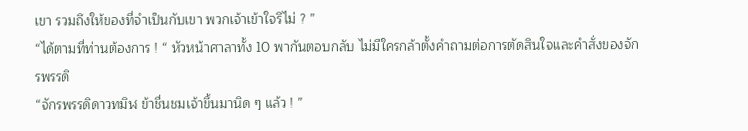เขา รวมถึงให้ของที่จำเป็นกับเขา พวกเจ้าเข้าใจรึไม่ ? ”
“ได้ตามที่ท่านต้องการ ! “ หัวหน้าศาลาทั้ง 10 พากันตอบกลับ ไม่มีใครกล้าตั้งคำถามต่อการตัดสินใจและคำสั่งของจักรพรรดิ
“จักรพรรดิดาวทมิฬ ข้าชื่นชมเจ้าขึ้นมานิด ๆ แล้ว ! ”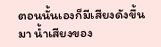ตอนนั้นเองก็มีเสียงดังขึ้นมา น้ำเสียงของ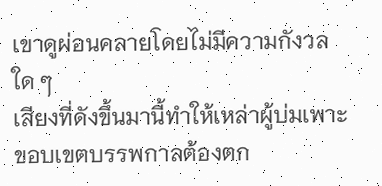เขาดูผ่อนคลายโดยไม่มีความกังวลใด ๆ
เสียงที่ดังขึ้นมานี้ทำให้เหล่าผู้บ่มเพาะขอบเขตบรรพกาลต้องตก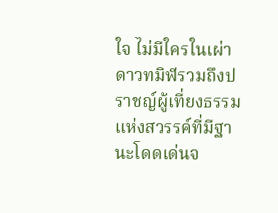ใจ ไม่มีใครในเผ่าดาวทมิฬรวมถึงปราชญ์ผู้เที่ยงธรรมแห่งสวรรค์ที่มีฐานะโดดเด่นจ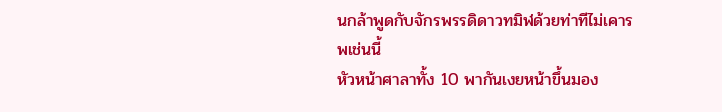นกล้าพูดกับจักรพรรดิดาวทมิฬด้วยท่าทีไม่เคารพเช่นนี้
หัวหน้าศาลาทั้ง 10 พากันเงยหน้าขึ้นมอง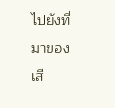ไปยังที่มาของเสี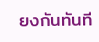ยงกันทันที